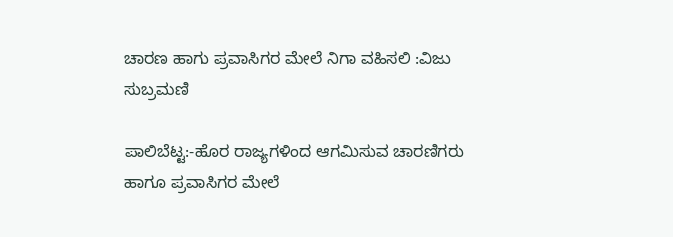ಚಾರಣ ಹಾಗು ಪ್ರವಾಸಿಗರ ಮೇಲೆ ನಿಗಾ ವಹಿಸಲಿ :ವಿಜು ಸುಬ್ರಮಣಿ

ಪಾಲಿಬೆಟ್ಟ:-ಹೊರ ರಾಜ್ಯಗಳಿಂದ ಆಗಮಿಸುವ ಚಾರಣಿಗರು ಹಾಗೂ ಪ್ರವಾಸಿಗರ ಮೇಲೆ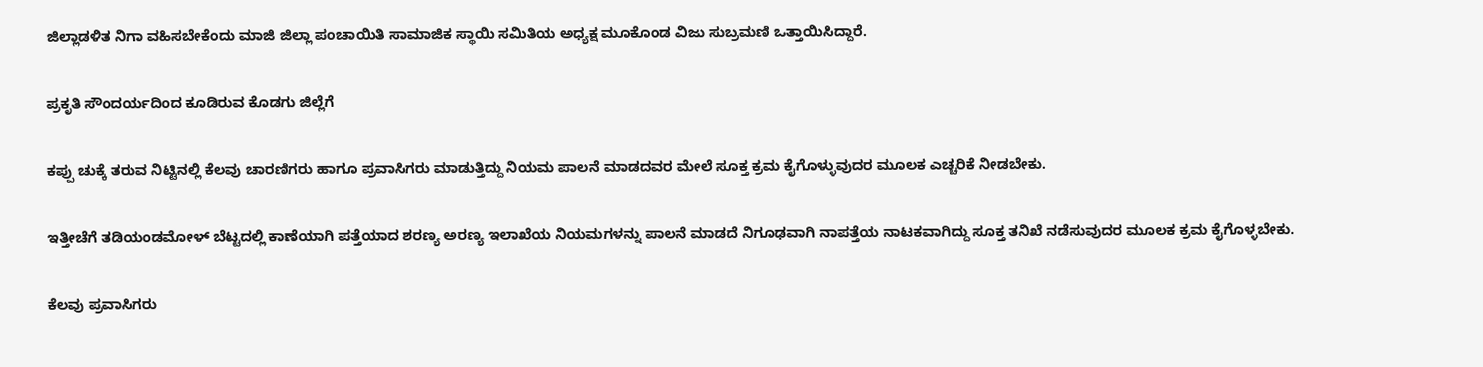ಜಿಲ್ಲಾಡಳಿತ ನಿಗಾ ವಹಿಸಬೇಕೆಂದು ಮಾಜಿ ಜಿಲ್ಲಾ ಪಂಚಾಯಿತಿ ಸಾಮಾಜಿಕ ಸ್ಥಾಯಿ ಸಮಿತಿಯ ಅಧ್ಯಕ್ಷ ಮೂಕೊಂಡ ವಿಜು ಸುಬ್ರಮಣಿ ಒತ್ತಾಯಿಸಿದ್ದಾರೆ.

ಪ್ರಕೃತಿ ಸೌಂದರ್ಯದಿಂದ ಕೂಡಿರುವ ಕೊಡಗು ಜಿಲ್ಲೆಗೆ

ಕಪ್ಪು ಚುಕ್ಕೆ ತರುವ ನಿಟ್ಟಿನಲ್ಲಿ ಕೆಲವು ಚಾರಣಿಗರು ಹಾಗೂ ಪ್ರವಾಸಿಗರು ಮಾಡುತ್ತಿದ್ದು ನಿಯಮ ಪಾಲನೆ ಮಾಡದವರ ಮೇಲೆ ಸೂಕ್ತ ಕ್ರಮ ಕೈಗೊಳ್ಳುವುದರ ಮೂಲಕ ಎಚ್ಚರಿಕೆ ನೀಡಬೇಕು.

ಇತ್ತೀಚೆಗೆ ತಡಿಯಂಡಮೋಳ್ ಬೆಟ್ಟದಲ್ಲಿ ಕಾಣೆಯಾಗಿ ಪತ್ತೆಯಾದ ಶರಣ್ಯ ಅರಣ್ಯ ಇಲಾಖೆಯ ನಿಯಮಗಳನ್ನು ಪಾಲನೆ ಮಾಡದೆ ನಿಗೂಢವಾಗಿ ನಾಪತ್ತೆಯ ನಾಟಕವಾಗಿದ್ದು ಸೂಕ್ತ ತನಿಖೆ ನಡೆಸುವುದರ ಮೂಲಕ ಕ್ರಮ ಕೈಗೊಳ್ಳಬೇಕು.

ಕೆಲವು ಪ್ರವಾಸಿಗರು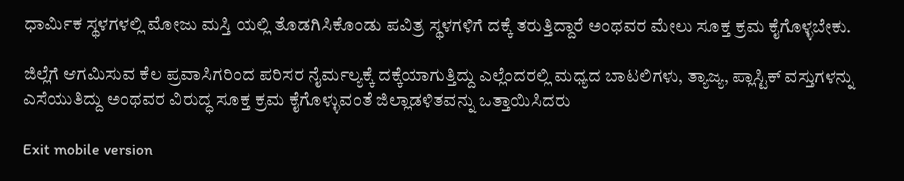ಧಾರ್ಮಿಕ ಸ್ಥಳಗಳಲ್ಲಿ ಮೋಜು ಮಸ್ತಿ ಯಲ್ಲಿ ತೊಡಗಿಸಿಕೊಂಡು ಪವಿತ್ರ ಸ್ಥಳಗಳಿಗೆ ದಕ್ಕೆ ತರುತ್ತಿದ್ದಾರೆ ಅಂಥವರ ಮೇಲು ಸೂಕ್ತ ಕ್ರಮ ಕೈಗೊಳ್ಳಬೇಕು.

ಜಿಲ್ಲೆಗೆ ಆಗಮಿಸುವ ಕೆಲ ಪ್ರವಾಸಿಗರಿಂದ ಪರಿಸರ ನೈರ್ಮಲ್ಯಕ್ಕೆ ದಕ್ಕೆಯಾಗುತ್ತಿದ್ದು ಎಲ್ಲೆಂದರಲ್ಲಿ ಮಧ್ಯದ ಬಾಟಲಿಗಳು, ತ್ಯಾಜ್ಯ, ಪ್ಲಾಸ್ಟಿಕ್ ವಸ್ತುಗಳನ್ನು ಎಸೆಯುತಿದ್ದು ಅಂಥವರ ವಿರುದ್ಧ ಸೂಕ್ತ ಕ್ರಮ ಕೈಗೊಳ್ಳುವಂತೆ ಜಿಲ್ಲಾಡಳಿತವನ್ನು ಒತ್ತಾಯಿಸಿದರು

Exit mobile version